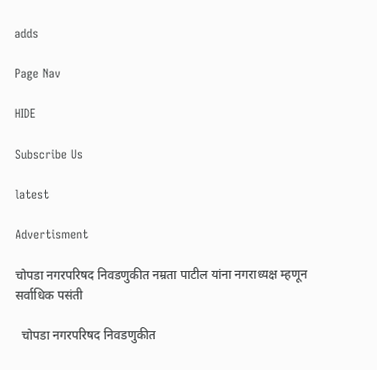adds

Page Nav

HIDE

Subscribe Us

latest

Advertisment

चोपडा नगरपरिषद निवडणुकीत नम्रता पाटील यांना नगराध्यक्ष म्हणून सर्वाधिक पसंती

  चोपडा नगरपरिषद निवडणुकीत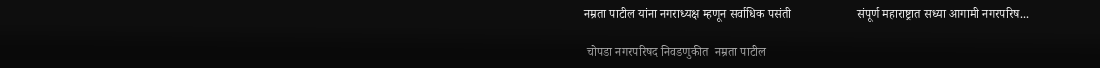नम्रता पाटील यांना नगराध्यक्ष म्हणून सर्वाधिक पसंती                     संपूर्ण महाराष्ट्रात सध्या आगामी नगरपरिष...

 चोपडा नगरपरिषद निवडणुकीत  नम्रता पाटील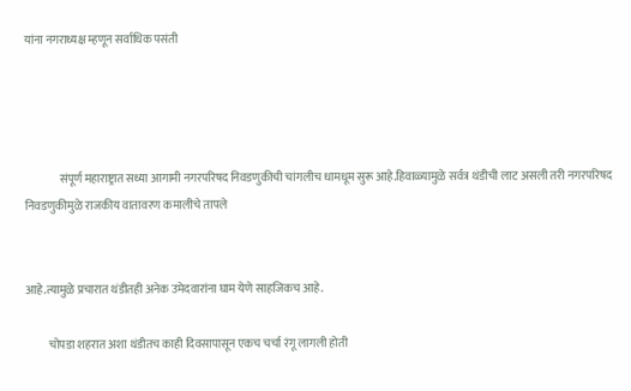यांना नगराध्यक्ष म्हणून सर्वाधिक पसंती




               संपूर्ण महाराष्ट्रात सध्या आगामी नगरपरिषद निवडणुकीची चांगलीच धामधूम सुरू आहे.हिवाळ्यामुळे सर्वत्र थंडीची लाट असली तरी नगरपरिषद निवडणुकीमुळे राजकीय वातावरण कमालीचे तापले


आहे.त्यामुळे प्रचारात थंडीतही अनेक उमेदवारांना घाम येणे साहजिकच आहे.

          चोपडा शहरात अशा थंडीतच काही दिवसापासून एकच चर्चा रंगू लागली होती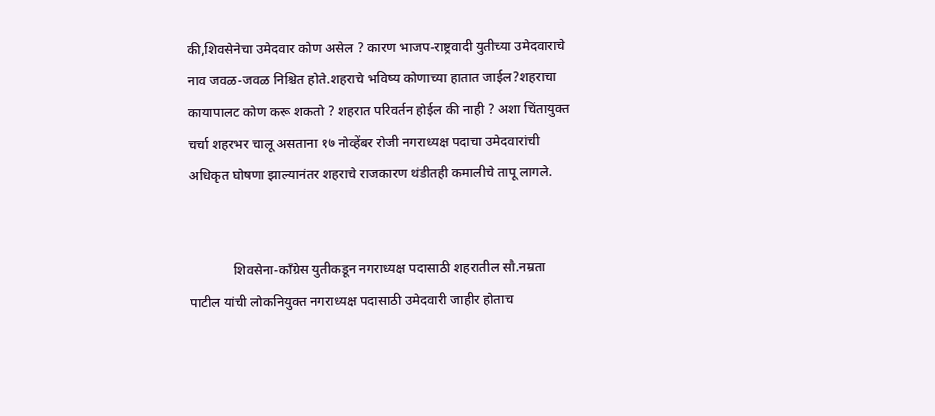की,शिवसेनेचा उमेदवार कोण असेल ? कारण भाजप-राष्ट्रवादी युतीच्या उमेदवाराचे नाव जवळ-जवळ निश्चित होते.शहराचे भविष्य कोणाच्या हातात जाईल?शहराचा कायापालट कोण करू शकतो ? शहरात परिवर्तन होईल की नाही ? अशा चिंतायुक्त चर्चा शहरभर चालू असताना १७ नोव्हेंबर रोजी नगराध्यक्ष पदाचा उमेदवारांची अधिकृत घोषणा झाल्यानंतर शहराचे राजकारण थंडीतही कमालीचे तापू लागले.


             शिवसेना-काँग्रेस युतीकडून नगराध्यक्ष पदासाठी शहरातील सौ.नम्रता पाटील यांची लोकनियुक्त नगराध्यक्ष पदासाठी उमेदवारी जाहीर होताच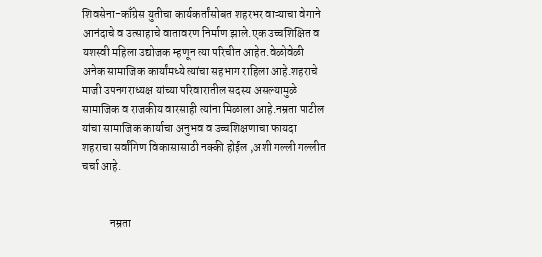शिवसेना-काँग्रेस युतीचा कार्यकर्तांसोबत शहरभर वाऱ्याचा वेगाने आनंदाचे व उत्साहाचे वातावरण निर्माण झाले.एक उच्चशिक्षित व यशस्वी महिला उद्योजक म्हणून त्या परिचीत आहेत.वेळोवेळी अनेक सामाजिक कार्यांमध्ये त्यांचा सहभाग राहिला आहे.शहराचे माजी उपनगराध्यक्ष यांच्या परिवारातील सदस्य असल्यामुळे सामाजिक व राजकीय वारसाही त्यांना मिळाला आहे.नम्रता पाटील यांचा सामाजिक कार्याचा अनुभव व उच्चशिक्षणाचा फायदा शहराचा सर्वांगिण विकासासाठी नक्की होईल ,अशी गल्ली गल्लीत चर्चा आहे.


            नम्रता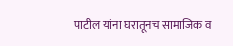पाटील यांना घरातूनच सामाजिक व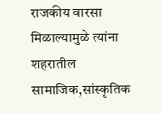राजकीय वारसा मिळाल्यामुळे त्यांना शहरातील सामाजिक,सांस्कृतिक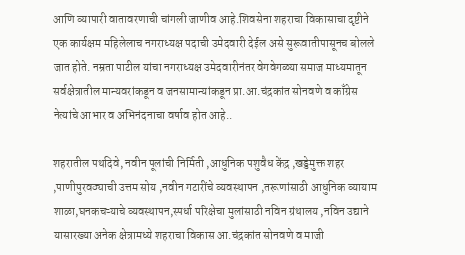आणि व्यापारी वातावरणाची चांगली जाणीव आहे.शिवसेना शहराचा विकासाचा दृष्टीने एक कार्यक्षम महिलेलाच नगराध्यक्ष पदाची उमेदवारी देईल असे सुरूवातीपासूनच बोलले जात होते. नम्रता पाटील यांचा नगराध्यक्ष उमेदवारीनंतर वेगवेगळ्या समाज माध्यमातून सर्वक्षेत्रातील मान्यवरांकडून व जनसामान्यांकडून प्रा.आ.चंद्रकांत सोनवणे व काँग्रेस नेत्यांचे आभार व अभिनंदनाचा वर्षाव होत आहे..

शहरातील पथदिवे, नवीन पूलांची निर्मिती ,आधुनिक पशुवैध केंद्र ,खड्डेमुक्त शहर ,पाणीपुरवठ्याची उत्तम सोय ,नवीन गटारींचे व्यवस्थापन ,तरूणांसाठी आधुनिक व्यायाम शाळा,घनकचऱ्याचे व्यवस्थापन,स्पर्धा परिक्षेचा मुलांसाठी नविन ग्रंथालय ,नविन उद्याने यासारख्या अनेक क्षेत्रामध्ये शहराचा विकास आ.चंद्रकांत सोनवणे व माजी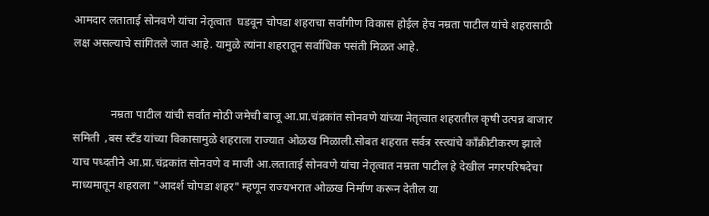आमदार लताताई सोनवणे यांचा नेतृत्वात  घडवून चोपडा शहराचा सर्वांगीण विकास होईल हेच नम्रता पाटील यांचे शहरासाठी लक्ष असल्याचे सांगितले जात आहे. यामुळे त्यांना शहरातून सर्वाधिक पसंती मिळत आहे.


             नम्रता पाटील यांची सर्वांत मोठी जमेची बाजू आ.प्रा.चंद्रकांत सोनवणे यांच्या नेतृत्वात शहरातील कृषी उत्पन्न बाजार समिती  ,बस स्टँड यांच्या विकासामुळे शहराला राज्यात ओळख मिळाली.सोबत शहरात सर्वत्र रस्त्यांचे काँक्रीटीकरण झाले याच पध्दतीने आ.प्रा.चंद्रकांत सोनवणे व माजी आ.लताताई सोनवणे यांचा नेतृत्वात नम्रता पाटील हे देखील नगरपरिषदेचा माध्यमातून शहराला "आदर्श चोपडा शहर" म्हणून राज्यभरात ओळख निर्माण करून देतील या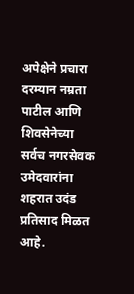अपेक्षेने प्रचारा दरम्यान नम्रता पाटील आणि शिवसेनेच्या सर्वच नगरसेवक उमेदवारांना शहरात उदंड प्रतिसाद मिळत आहे.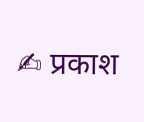✍ प्रकाश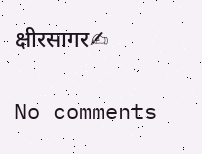क्षीरसागर✍

No comments